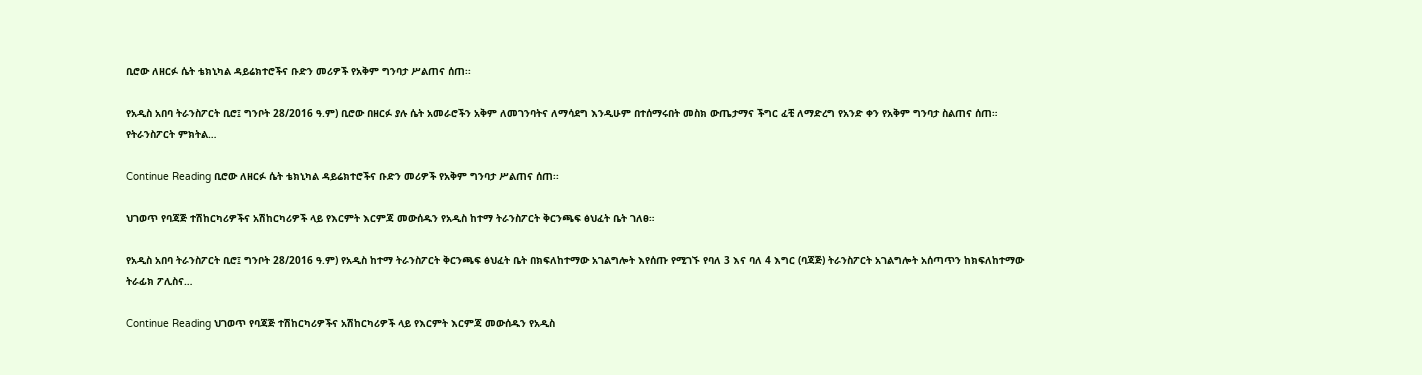ቢሮው ለዘርፉ ሴት ቴክኒካል ዳይሬክተሮችና ቡድን መሪዎች የአቅም ግንባታ ሥልጠና ሰጠ፡፡

የአዲስ አበባ ትራንስፖርት ቢሮ፤ ግንቦት 28/2016 ዓ.ም) ቢሮው በዘርፉ ያሉ ሴት አመራሮችን አቅም ለመገንባትና ለማሳደግ እንዲሁም በተሰማሩበት መስክ ውጤታማና ችግር ፈቺ ለማድረግ የአንድ ቀን የአቅም ግንባታ ስልጠና ሰጠ። የትራንስፖርት ምክትል…

Continue Reading ቢሮው ለዘርፉ ሴት ቴክኒካል ዳይሬክተሮችና ቡድን መሪዎች የአቅም ግንባታ ሥልጠና ሰጠ፡፡

ህገወጥ የባጃጅ ተሽከርካሪዎችና አሽከርካሪዎች ላይ የእርምት እርምጃ መውሰዱን የአዲስ ከተማ ትራንስፖርት ቅርንጫፍ ፅህፈት ቤት ገለፀ።

የአዲስ አበባ ትራንስፖርት ቢሮ፤ ግንቦት 28/2016 ዓ.ም) የአዲስ ከተማ ትራንስፖርት ቅርንጫፍ ፅህፈት ቤት በክፍለከተማው አገልግሎት እየሰጡ የሚገኙ የባለ 3 እና ባለ 4 እግር (ባጃጅ) ትራንስፖርት አገልግሎት አሰጣጥን ከክፍለከተማው ትራፊክ ፖሊስና…

Continue Reading ህገወጥ የባጃጅ ተሽከርካሪዎችና አሽከርካሪዎች ላይ የእርምት እርምጃ መውሰዱን የአዲስ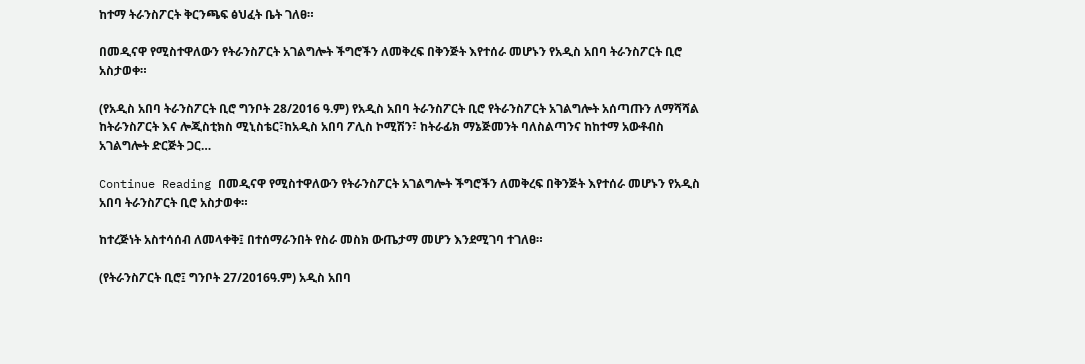ከተማ ትራንስፖርት ቅርንጫፍ ፅህፈት ቤት ገለፀ።

በመዲናዋ የሚስተዋለውን የትራንስፖርት አገልግሎት ችግሮችን ለመቅረፍ በቅንጅት እየተሰራ መሆኑን የአዲስ አበባ ትራንስፖርት ቢሮ አስታወቀ።

(የአዲስ አበባ ትራንስፖርት ቢሮ ግንቦት 28/2016 ዓ.ም) የአዲስ አበባ ትራንስፖርት ቢሮ የትራንስፖርት አገልግሎት አሰጣጡን ለማሻሻል ከትራንስፖርት እና ሎጂስቲክስ ሚኒስቴር፣ከአዲስ አበባ ፖሊስ ኮሚሽን፣ ከትራፊክ ማኔጅመንት ባለስልጣንና ከከተማ አውቶብስ አገልግሎት ድርጅት ጋር…

Continue Reading በመዲናዋ የሚስተዋለውን የትራንስፖርት አገልግሎት ችግሮችን ለመቅረፍ በቅንጅት እየተሰራ መሆኑን የአዲስ አበባ ትራንስፖርት ቢሮ አስታወቀ።

ከተረጅነት አስተሳሰብ ለመላቀቅ፤ በተሰማራንበት የስራ መስክ ውጤታማ መሆን እንደሚገባ ተገለፀ።

(የትራንስፖርት ቢሮ፤ ግንቦት 27/2016ዓ.ም) አዲስ አበባ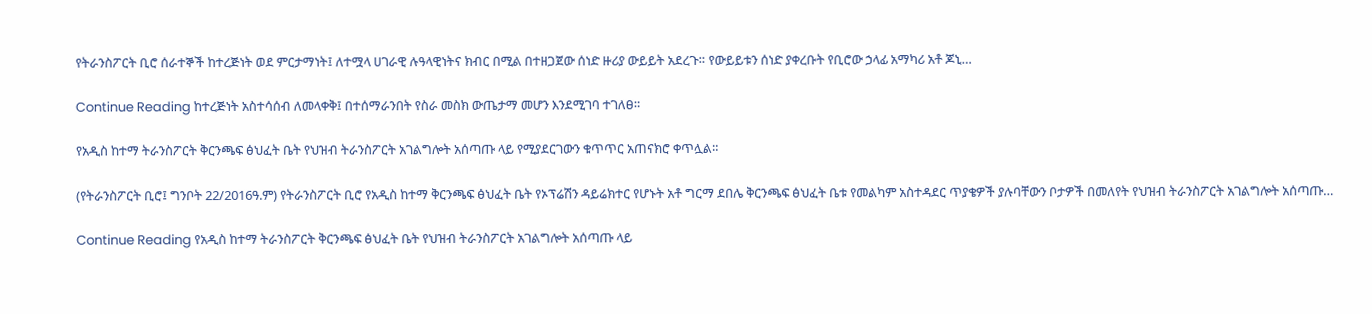የትራንስፖርት ቢሮ ሰራተኞች ከተረጅነት ወደ ምርታማነት፤ ለተሟላ ሀገራዊ ሉዓላዊነትና ክብር በሚል በተዘጋጀው ሰነድ ዙሪያ ውይይት አደረጉ። የውይይቱን ሰነድ ያቀረቡት የቢሮው ኃላፊ አማካሪ አቶ ጆኒ…

Continue Reading ከተረጅነት አስተሳሰብ ለመላቀቅ፤ በተሰማራንበት የስራ መስክ ውጤታማ መሆን እንደሚገባ ተገለፀ።

የአዲስ ከተማ ትራንስፖርት ቅርንጫፍ ፅህፈት ቤት የህዝብ ትራንስፖርት አገልግሎት አሰጣጡ ላይ የሚያደርገውን ቁጥጥር አጠናክሮ ቀጥሏል።

(የትራንስፖርት ቢሮ፤ ግንቦት 22/2016ዓ.ም) የትራንስፖርት ቢሮ የአዲስ ከተማ ቅርንጫፍ ፅህፈት ቤት የኦፕሬሽን ዳይሬክተር የሆኑት አቶ ግርማ ደበሌ ቅርንጫፍ ፅህፈት ቤቱ የመልካም አስተዳደር ጥያቄዎች ያሉባቸውን ቦታዎች በመለየት የህዝብ ትራንስፖርት አገልግሎት አሰጣጡ…

Continue Reading የአዲስ ከተማ ትራንስፖርት ቅርንጫፍ ፅህፈት ቤት የህዝብ ትራንስፖርት አገልግሎት አሰጣጡ ላይ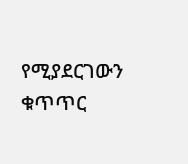የሚያደርገውን ቁጥጥር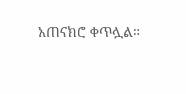አጠናክሮ ቀጥሏል።